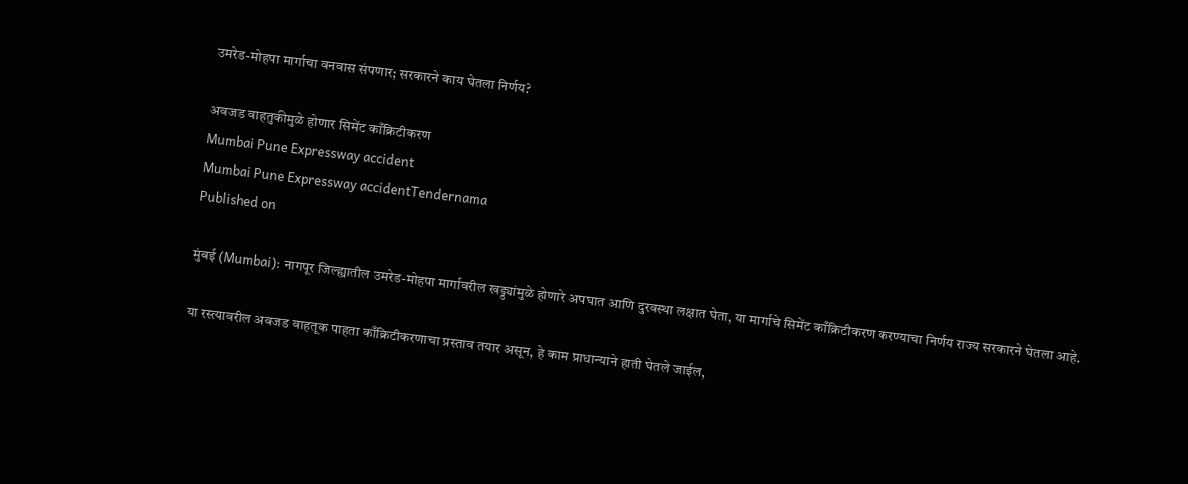उमरेड-मोहपा मार्गाचा वनवास संपणार; सरकारने काय घेतला निर्णय?

अवजड वाहतुकीमुळे होणार सिमेंट काँक्रिटीकरण
Mumbai Pune Expressway accident
Mumbai Pune Expressway accidentTendernama
Published on

मुंबई (Mumbai): नागपूर जिल्ह्यातील उमरेड-मोहपा मार्गावरील खड्ड्यांमुळे होणारे अपघात आणि दुरवस्था लक्षात घेता, या मार्गाचे सिमेंट काँक्रिटीकरण करण्याचा निर्णय राज्य सरकारने घेतला आहे.

या रस्त्यावरील अवजड वाहतूक पाहता काँक्रिटीकरणाचा प्रस्ताव तयार असून, हे काम प्राधान्याने हाती घेतले जाईल,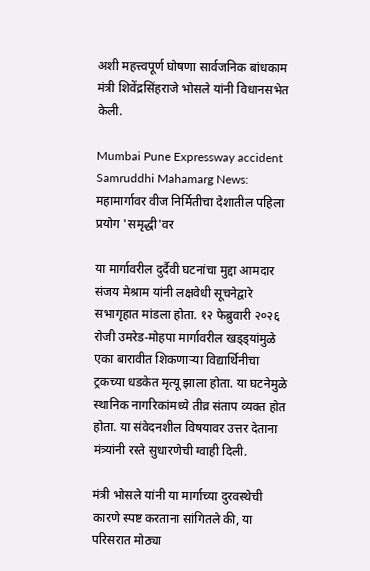अशी महत्त्वपूर्ण घोषणा सार्वजनिक बांधकाम मंत्री शिवेंद्रसिंहराजे भोसले यांनी विधानसभेत केली.

Mumbai Pune Expressway accident
Samruddhi Mahamarg News: महामार्गावर वीज निर्मितीचा देशातील पहिला प्रयोग 'समृद्धी'वर

या मार्गावरील दुर्दैवी घटनांचा मुद्दा आमदार संजय मेश्राम यांनी लक्षवेधी सूचनेद्वारे सभागृहात मांडला होता. १२ फेब्रुवारी २०२६ रोजी उमरेड-मोहपा मार्गावरील खड्ड्यांमुळे एका बारावीत शिकणाऱ्या विद्यार्थिनीचा ट्रकच्या धडकेत मृत्यू झाला होता. या घटनेमुळे स्थानिक नागरिकांमध्ये तीव्र संताप व्यक्त होत होता. या संवेदनशील विषयावर उत्तर देताना मंत्र्यांनी रस्ते सुधारणेची ग्वाही दिली.

मंत्री भोसले यांनी या मार्गाच्या दुरवस्थेची कारणे स्पष्ट करताना सांगितले की, या परिसरात मोठ्या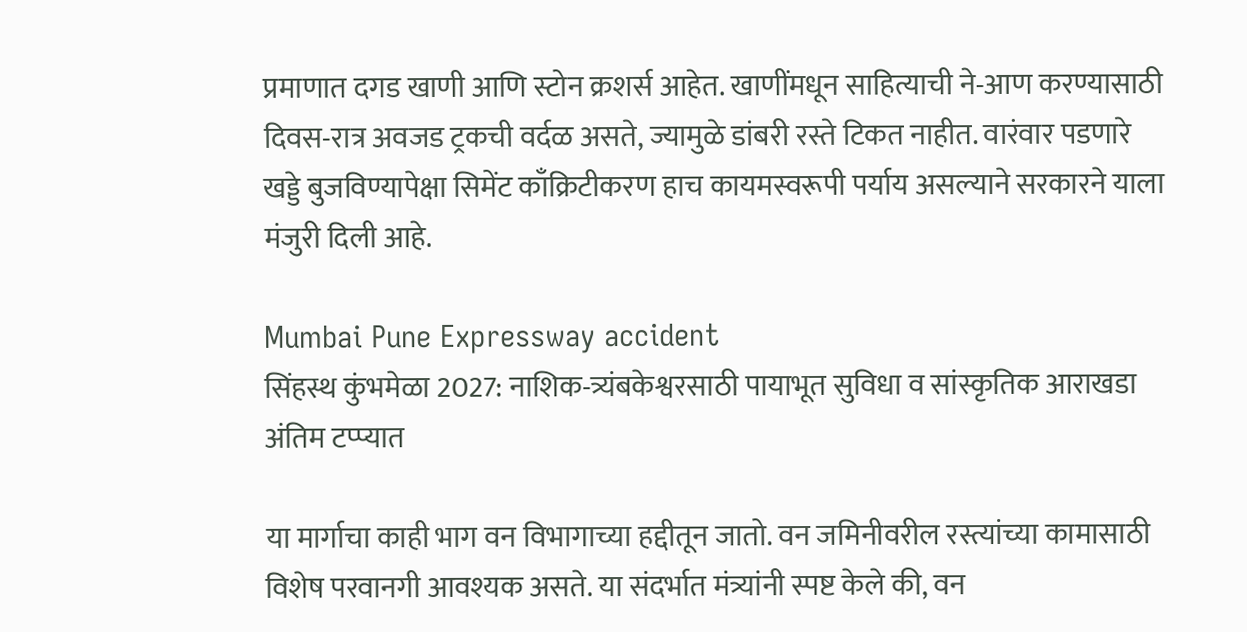प्रमाणात दगड खाणी आणि स्टोन क्रशर्स आहेत. खाणींमधून साहित्याची ने-आण करण्यासाठी दिवस-रात्र अवजड ट्रकची वर्दळ असते, ज्यामुळे डांबरी रस्ते टिकत नाहीत. वारंवार पडणारे खड्डे बुजविण्यापेक्षा सिमेंट काँक्रिटीकरण हाच कायमस्वरूपी पर्याय असल्याने सरकारने याला मंजुरी दिली आहे.

Mumbai Pune Expressway accident
सिंहस्थ कुंभमेळा 2027: नाशिक-त्र्यंबकेश्वरसाठी पायाभूत सुविधा व सांस्कृतिक आराखडा अंतिम टप्प्यात

या मार्गाचा काही भाग वन विभागाच्या हद्दीतून जातो. वन जमिनीवरील रस्त्यांच्या कामासाठी विशेष परवानगी आवश्यक असते. या संदर्भात मंत्र्यांनी स्पष्ट केले की, वन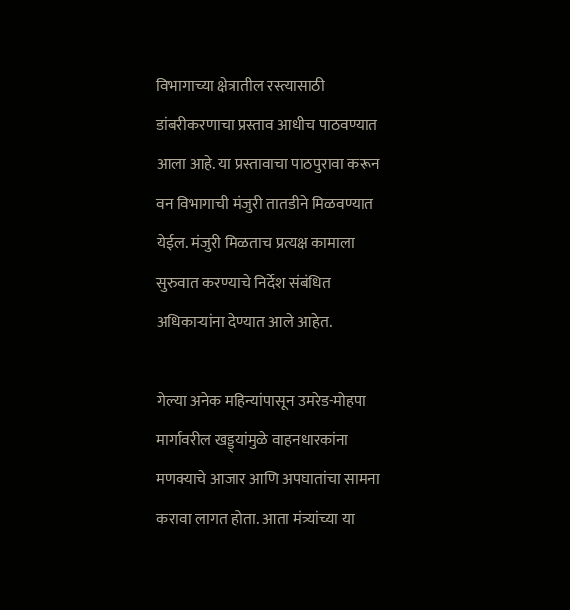विभागाच्या क्षेत्रातील रस्त्यासाठी डांबरीकरणाचा प्रस्ताव आधीच पाठवण्यात आला आहे. या प्रस्तावाचा पाठपुरावा करून वन विभागाची मंजुरी तातडीने मिळवण्यात येईल. मंजुरी मिळताच प्रत्यक्ष कामाला सुरुवात करण्याचे निर्देश संबंधित अधिकाऱ्यांना देण्यात आले आहेत.

गेल्या अनेक महिन्यांपासून उमरेड-मोहपा मार्गावरील खड्ड्यांमुळे वाहनधारकांना मणक्याचे आजार आणि अपघातांचा सामना करावा लागत होता. आता मंत्र्यांच्या या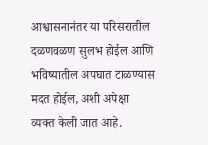आश्वासनानंतर या परिसरातील दळणवळण सुलभ होईल आणि भविष्यातील अपघात टाळण्यास मदत होईल, अशी अपेक्षा व्यक्त केली जात आहे.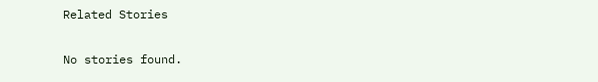Related Stories

No stories found.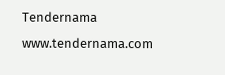Tendernama
www.tendernama.com